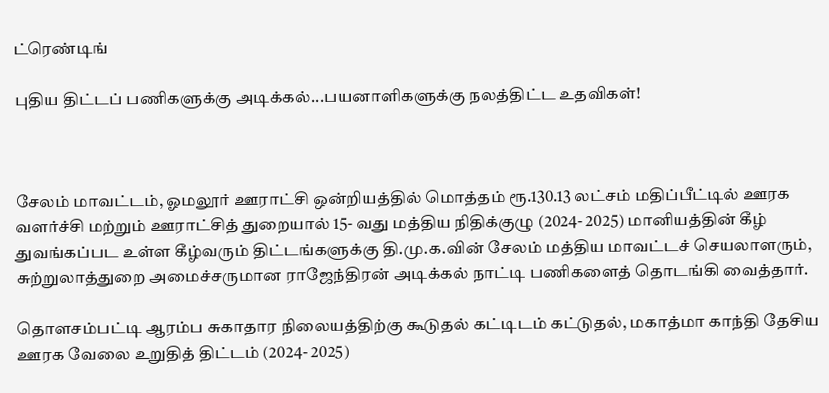ட்ரெண்டிங்

புதிய திட்டப் பணிகளுக்கு அடிக்கல்...பயனாளிகளுக்கு நலத்திட்ட உதவிகள்!



சேலம் மாவட்டம், ஓமலூர் ஊராட்சி ஒன்றியத்தில் மொத்தம் ரூ.130.13 லட்சம் மதிப்பீட்டில் ஊரக வளர்ச்சி மற்றும் ஊராட்சித் துறையால் 15- வது மத்திய நிதிக்குழு (2024- 2025) மானியத்தின் கீழ் துவங்கப்பட உள்ள கீழ்வரும் திட்டங்களுக்கு தி.மு.க.வின் சேலம் மத்திய மாவட்டச் செயலாளரும், சுற்றுலாத்துறை அமைச்சருமான ராஜேந்திரன் அடிக்கல் நாட்டி பணிகளைத் தொடங்கி வைத்தார்.

தொளசம்பட்டி ஆரம்ப சுகாதார நிலையத்திற்கு கூடுதல் கட்டிடம் கட்டுதல், மகாத்மா காந்தி தேசிய ஊரக வேலை உறுதித் திட்டம் (2024- 2025)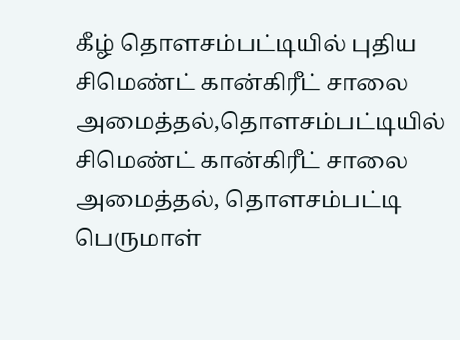கீழ் தொளசம்பட்டியில் புதிய சிமெண்ட் கான்கிரீட் சாலை அமைத்தல்,தொளசம்பட்டியில் சிமெண்ட் கான்கிரீட் சாலை அமைத்தல், தொளசம்பட்டி பெருமாள்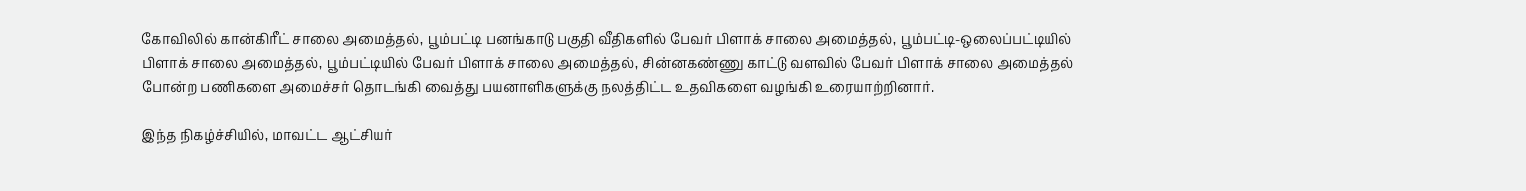கோவிலில் கான்கிரீட் சாலை அமைத்தல், பூம்பட்டி பனங்காடு பகுதி வீதிகளில் பேவர் பிளாக் சாலை அமைத்தல், பூம்பட்டி-ஒலைப்பட்டியில் பிளாக் சாலை அமைத்தல், பூம்பட்டியில் பேவர் பிளாக் சாலை அமைத்தல், சின்னகண்ணு காட்டு வளவில் பேவர் பிளாக் சாலை அமைத்தல் போன்ற பணிகளை அமைச்சர் தொடங்கி வைத்து பயனாளிகளுக்கு நலத்திட்ட உதவிகளை வழங்கி உரையாற்றினார்.

இந்த நிகழ்ச்சியில், மாவட்ட ஆட்சியர்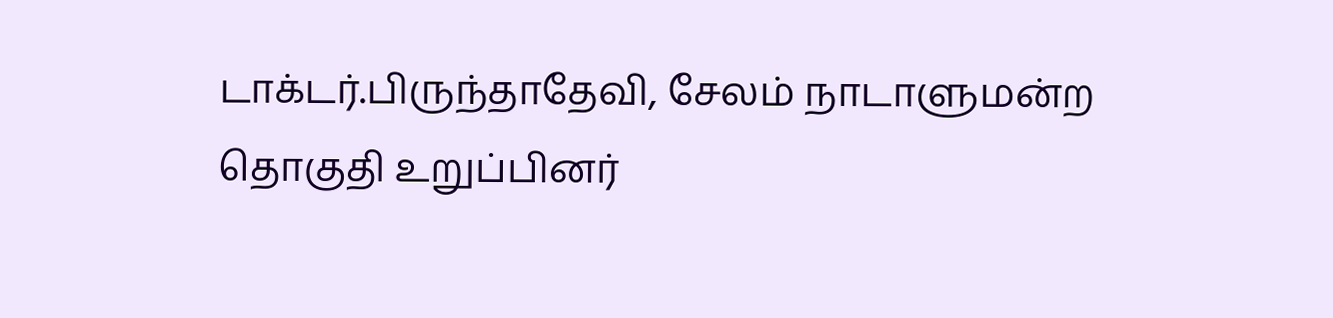டாக்டர்.பிருந்தாதேவி, சேலம் நாடாளுமன்ற தொகுதி உறுப்பினர்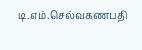டி.எம்.செல்வகணபதி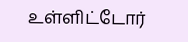உள்ளிட்டோர்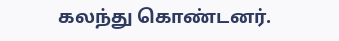கலந்து கொண்டனர்.